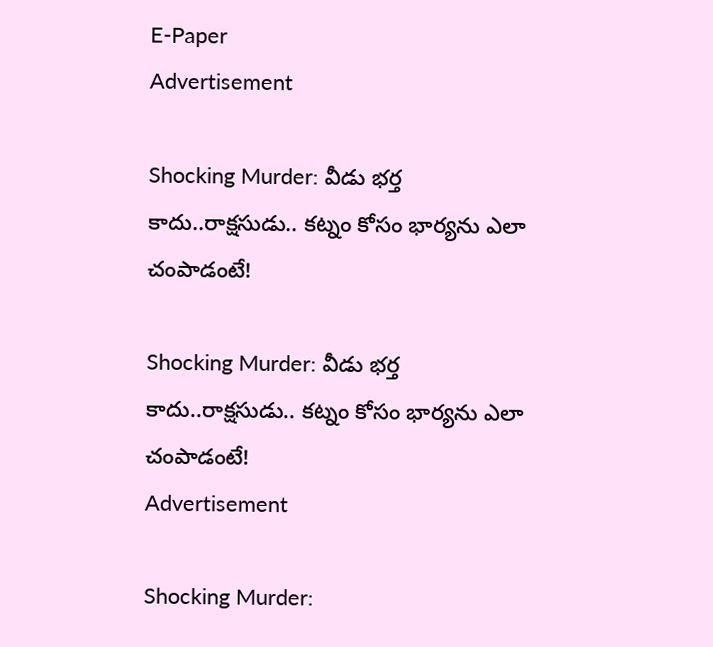E-Paper
Advertisement

Shocking Murder: వీడు భర్త కాదు..రాక్షసుడు.. కట్నం కోసం భార్యను ఎలా చంపాడంటే!

Shocking Murder: వీడు భర్త కాదు..రాక్షసుడు.. కట్నం కోసం భార్యను ఎలా చంపాడంటే!
Advertisement

Shocking Murder: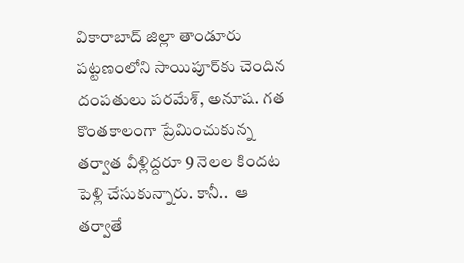వికారాబాద్ జిల్లా తాండూరు పట్టణంలోని సాయిపూర్‌కు చెందిన దంపతులు పరమేశ్, అనూష. గత కొంతకాలంగా ప్రేమించుకున్న తర్వాత వీళ్లిద్దరూ 9 నెలల కిందట పెళ్లి చేసుకున్నారు. కానీ..  ఆ తర్వాతే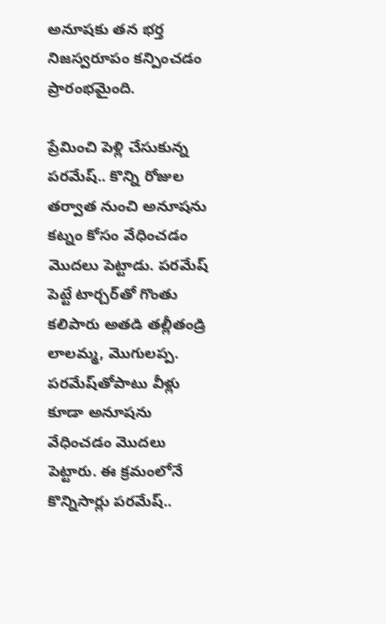అనూషకు తన భర్త నిజస్వరూపం కన్పించడం ప్రారంభమైంది.

ప్రేమించి పెళ్లి చేసుకున్న పరమేష్‌.. కొన్ని రోజుల తర్వాత నుంచి అనూషను కట్నం కోసం వేధించడం మొదలు పెట్టాడు. పరమేష్ పెట్టే టార్చర్‌తో గొంతు కలిపారు అతడి తల్లీతండ్రి లాలమ్మ, మొగులప్ప. పరమేష్‌తోపాటు వీళ్లు కూడా అనూషను వేధించడం మొదలు పెట్టారు. ఈ క్రమంలోనే కొన్నిసార్లు పరమేష్‌..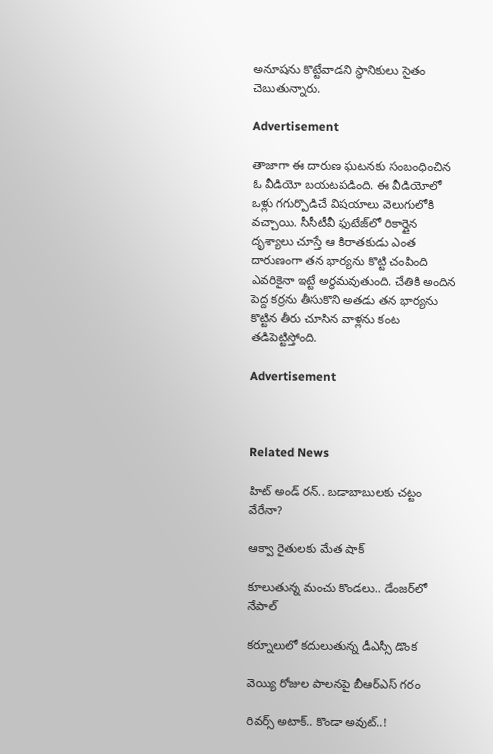అనూషను కొట్టేవాడని స్థానికులు సైతం చెబుతున్నారు.

Advertisement

తాజాగా ఈ దారుణ ఘటనకు సంబంధించిన ఓ వీడియో బయటపడింది. ఈ వీడియోలో ఒళ్లు గగుర్పొడిచే విషయాలు వెలుగులోకి వచ్చాయి. సీసీటీవీ ఫుటేజ్‌లో రికార్డైన దృశ్యాలు చూస్తే ఆ కిరాతకుడు ఎంత దారుణంగా తన భార్యను కొట్టి చంపింది ఎవరికైనా ఇట్టే అర్థమవుతుంది. చేతికి అందిన పెద్ద కర్రను తీసుకొని అతడు తన భార్యను కొట్టిన తీరు చూసిన వాళ్లను కంట తడిపెట్టిస్తోంది.

Advertisement



Related News

హిట్ అండ్ రన్.. బడాబాబులకు చట్టం వేరేనా?

ఆక్వా రైతులకు మేత షాక్

కూలుతున్న మంచు కొండలు.. డేంజర్‌‌లో నేపాల్

కర్నూలులో కదులుతున్న డీఎస్సీ డొంక

వెయ్యి రోజుల పాలనపై బీఆర్ఎస్ గరం

రివర్స్ అటాక్.. కొండా అవుట్..!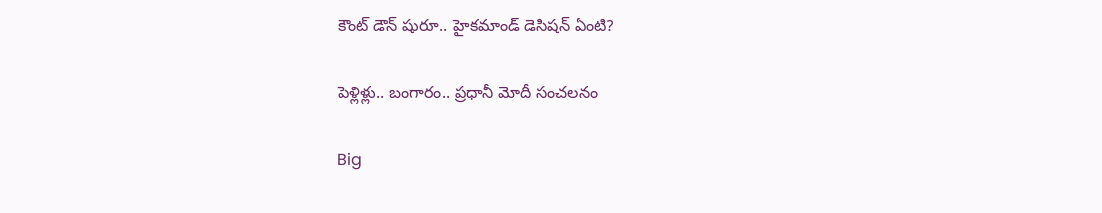కౌంట్ డౌన్ షురూ.. హైకమాండ్ డెసిషన్ ఏంటి?

పెళ్లిళ్లు.. బంగారం.. ప్రధానీ మోదీ సంచలనం

Big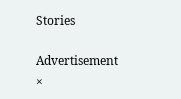Stories

Advertisement
×